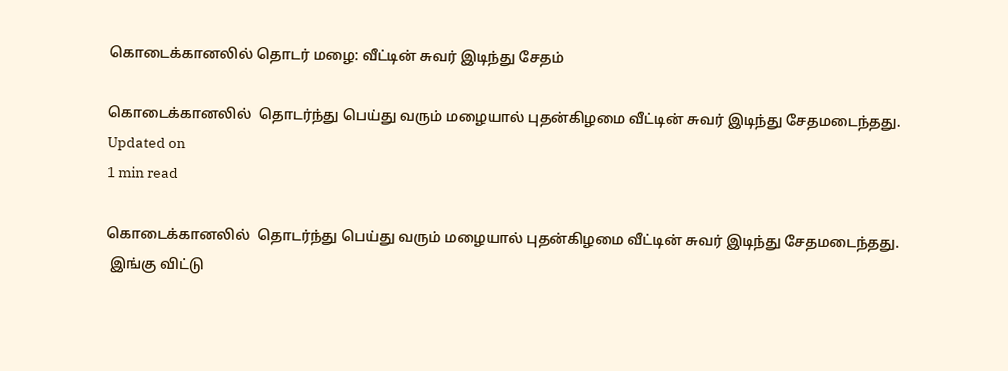கொடைக்கானலில் தொடர் மழை: வீட்டின் சுவர் இடிந்து சேதம்

கொடைக்கானலில்  தொடர்ந்து பெய்து வரும் மழையால் புதன்கிழமை வீட்டின் சுவர் இடிந்து சேதமடைந்தது.
Updated on
1 min read

கொடைக்கானலில்  தொடர்ந்து பெய்து வரும் மழையால் புதன்கிழமை வீட்டின் சுவர் இடிந்து சேதமடைந்தது.
 இங்கு விட்டு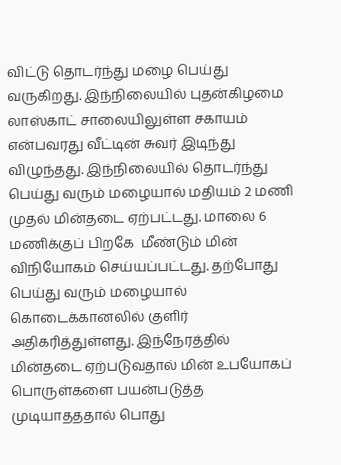விட்டு தொடர்ந்து மழை பெய்து வருகிறது. இந்நிலையில் புதன்கிழமை லாஸ்காட் சாலையிலுள்ள சகாயம் என்பவரது வீட்டின் சுவர் இடிந்து விழுந்தது. இந்நிலையில் தொடர்ந்து பெய்து வரும் மழையால் மதியம் 2 மணி முதல் மின்தடை ஏற்பட்டது. மாலை 6 மணிக்குப் பிறகே  மீண்டும் மின் விநியோகம் செய்யப்பட்டது. தற்போது பெய்து வரும் மழையால் கொடைக்கானலில் குளிர் அதிகரித்துள்ளது. இந்நேரத்தில் மின்தடை ஏற்படுவதால் மின் உபயோகப் பொருள்களை பயன்படுத்த முடியாதததால் பொது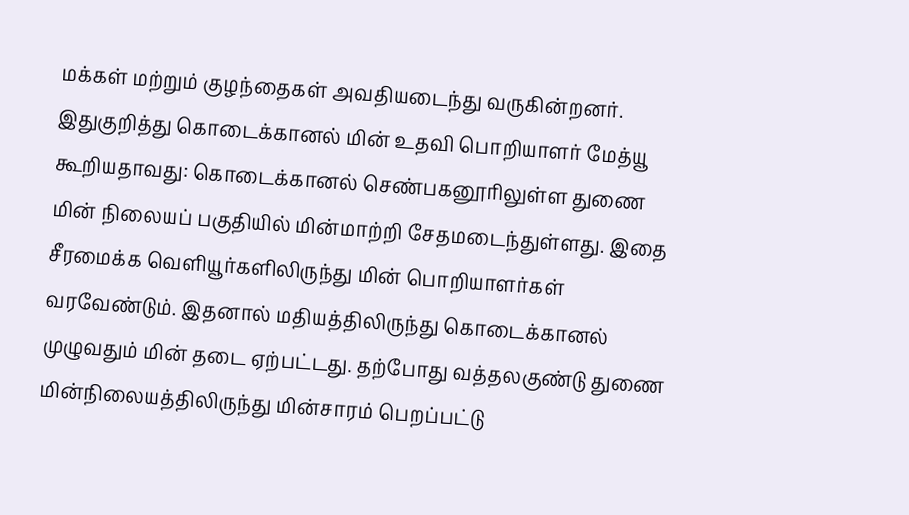மக்கள் மற்றும் குழந்தைகள் அவதியடைந்து வருகின்றனர்.
இதுகுறித்து கொடைக்கானல் மின் உதவி பொறியாளர் மேத்யூ கூறியதாவது: கொடைக்கானல் செண்பகனூரிலுள்ள துணை மின் நிலையப் பகுதியில் மின்மாற்றி சேதமடைந்துள்ளது. இதை சீரமைக்க வெளியூர்களிலிருந்து மின் பொறியாளர்கள் வரவேண்டும். இதனால் மதியத்திலிருந்து கொடைக்கானல் முழுவதும் மின் தடை ஏற்பட்டது. தற்போது வத்தலகுண்டு துணை மின்நிலையத்திலிருந்து மின்சாரம் பெறப்பட்டு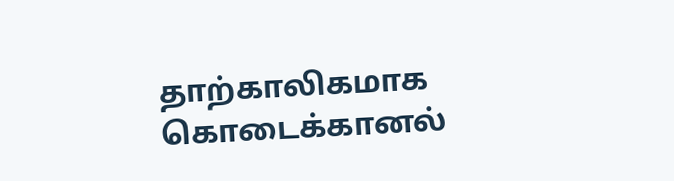தாற்காலிகமாக கொடைக்கானல்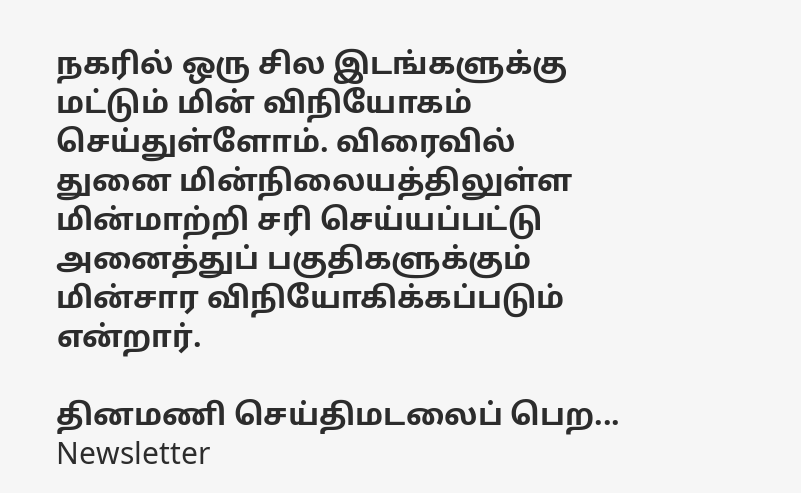நகரில் ஒரு சில இடங்களுக்கு மட்டும் மின் விநியோகம் செய்துள்ளோம். விரைவில் துனை மின்நிலையத்திலுள்ள  மின்மாற்றி சரி செய்யப்பட்டு அனைத்துப் பகுதிகளுக்கும் மின்சார விநியோகிக்கப்படும் என்றார்.

தினமணி செய்திமடலைப் பெற... Newsletter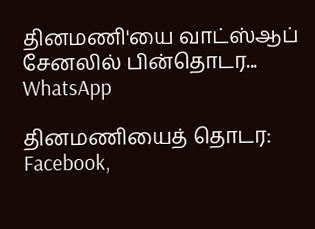தினமணி'யை வாட்ஸ்ஆப் சேனலில் பின்தொடர... WhatsApp

தினமணியைத் தொடர: Facebook,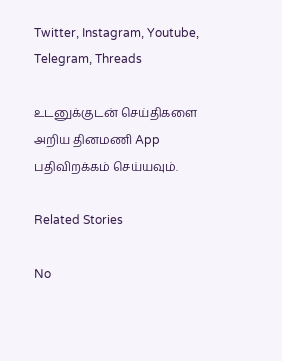Twitter, Instagram, Youtube, Telegram, Threads

உடனுக்குடன் செய்திகளை அறிய தினமணி App பதிவிறக்கம் செய்யவும்.

Related Stories

No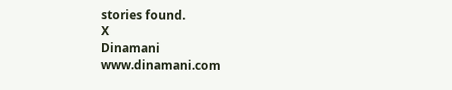stories found.
X
Dinamani
www.dinamani.com